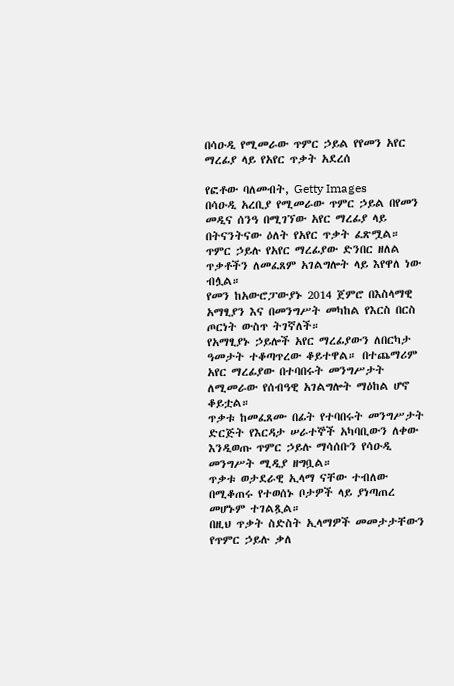በሳዑዲ የሚመራው ጥምር ኃይል የየመን አየር ማረፊያ ላይ የአየር ጥቃት አደረሰ

የፎቶው ባለመብት, Getty Images
በሳዑዲ አረቢያ የሚመራው ጥምር ኃይል በየመን መዲና ሰንዓ በሚገኘው አየር ማረፊያ ላይ በትናንትናው ዕለት የአየር ጥቃት ፈጽሟል።
ጥምር ኃይሉ የአየር ማረፊያው ድንበር ዘለል ጥቃቶችን ለመፈጸም አገልግሎት ላይ እየዋለ ነው ብሏል።
የመን ከአውሮፓውያኑ 2014 ጀምሮ በእስላማዊ አማፂያን እና በመንግሥት መካከል የእርስ በርስ ጦርነት ውስጥ ትገኛለች።
የአማፂያኑ ኃይሎች አየር ማረፊያውን ለበርካታ ዓመታት ተቆጣጥረው ቆይተዋል። በተጨማሪም አየር ማረፊያው በተባበሩት መንግሥታት ለሚመራው የሰብዓዊ አገልግሎት ማዕከል ሆኖ ቆይቷል።
ጥቃቱ ከመፈጸሙ በፊት የተባበሩት መንግሥታት ድርጅት የእርዳታ ሠራተኞች አካባቢውን ለቀው እንዲወጡ ጥምር ኃይሉ ማሳሰቡን የሳዑዲ መንግሥት ሚዲያ ዘግቧል።
ጥቃቱ ወታደራዊ ኢላማ ናቸው ተብለው በሚቆጠሩ የተወሰኑ ቦታዎች ላይ ያነጣጠረ መሆኑም ተገልጿል።
በዚህ ጥቃት ስድስት ኢላማዎች መመታታቸውን የጥምር ኃይሉ ቃለ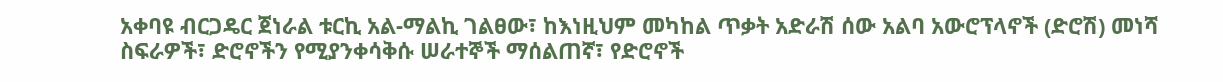አቀባዩ ብርጋዴር ጀነራል ቱርኪ አል-ማልኪ ገልፀው፣ ከእነዚህም መካከል ጥቃት አድራሽ ሰው አልባ አውሮፕላኖች (ድሮሽ) መነሻ ስፍራዎች፣ ድሮኖችን የሚያንቀሳቅሱ ሠራተኞች ማሰልጠኛ፣ የድሮኖች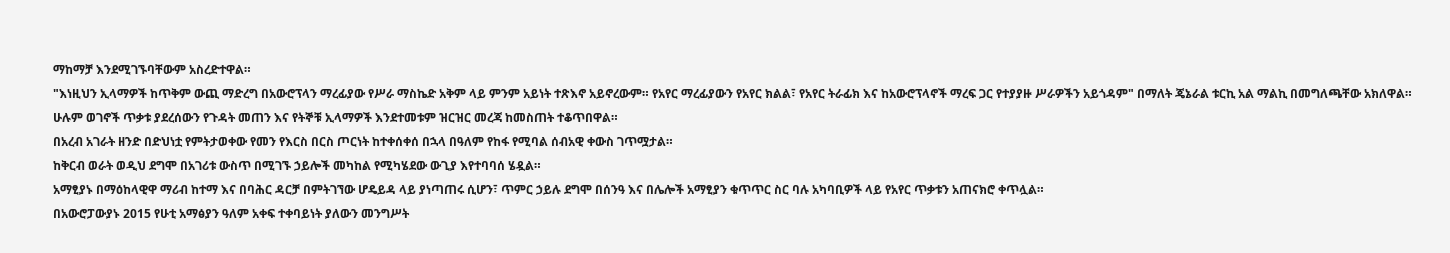ማከማቻ እንደሚገኙባቸውም አስረድተዋል።
"እነዚህን ኢላማዎች ከጥቅም ውጪ ማድረግ በአውሮፕላን ማረፊያው የሥራ ማስኬድ አቅም ላይ ምንም አይነት ተጽእኖ አይኖረውም። የአየር ማረፊያውን የአየር ክልል፣ የአየር ትራፊክ እና ከአውሮፕላኖች ማረፍ ጋር የተያያዙ ሥራዎችን አይጎዳም" በማለት ጄኔራል ቱርኪ አል ማልኪ በመግለጫቸው አክለዋል።
ሁሉም ወገኖች ጥቃቱ ያደረሰውን የጉዳት መጠን እና የትኞቹ ኢላማዎች እንደተመቱም ዝርዝር መረጃ ከመስጠት ተቆጥበዋል።
በአረብ አገራት ዘንድ በድህነቷ የምትታወቀው የመን የእርስ በርስ ጦርነት ከተቀሰቀሰ በኋላ በዓለም የከፋ የሚባል ሰብአዊ ቀውስ ገጥሟታል።
ከቅርብ ወራት ወዲህ ደግሞ በአገሪቱ ውስጥ በሚገኙ ኃይሎች መካከል የሚካሄደው ውጊያ እየተባባሰ ሄዷል።
አማፂያኑ በማዕከላዊዋ ማሪብ ከተማ እና በባሕር ዳርቻ በምትገኘው ሆዴይዳ ላይ ያነጣጠሩ ሲሆን፣ ጥምር ኃይሉ ደግሞ በሰንዓ እና በሌሎች አማፂያን ቁጥጥር ስር ባሉ አካባቢዎች ላይ የአየር ጥቃቱን አጠናክሮ ቀጥሏል።
በአውሮፓውያኑ 2015 የሁቲ አማፅያን ዓለም አቀፍ ተቀባይነት ያለውን መንግሥት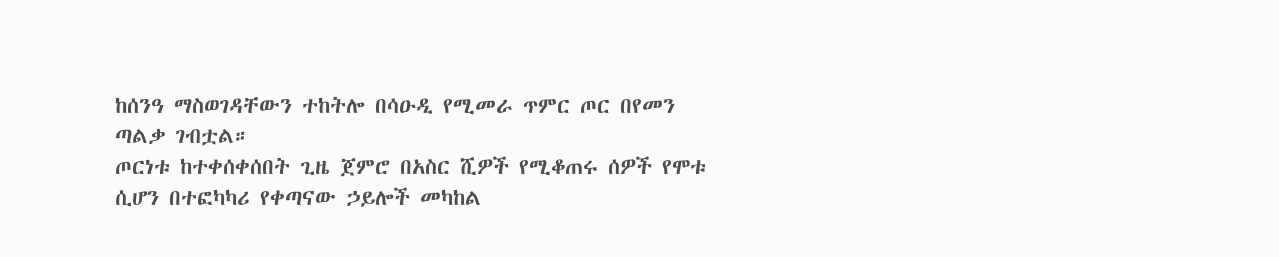ከሰንዓ ማስወገዳቸውን ተከትሎ በሳዑዲ የሚመራ ጥምር ጦር በየመን ጣልቃ ገብቷል።
ጦርነቱ ከተቀሰቀሰበት ጊዜ ጀምሮ በአስር ሺዎች የሚቆጠሩ ሰዎች የሞቱ ሲሆን በተፎካካሪ የቀጣናው ኃይሎች መካከል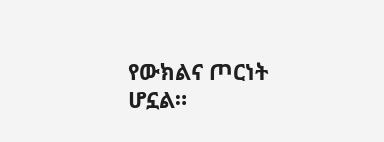የውክልና ጦርነት ሆኗል።